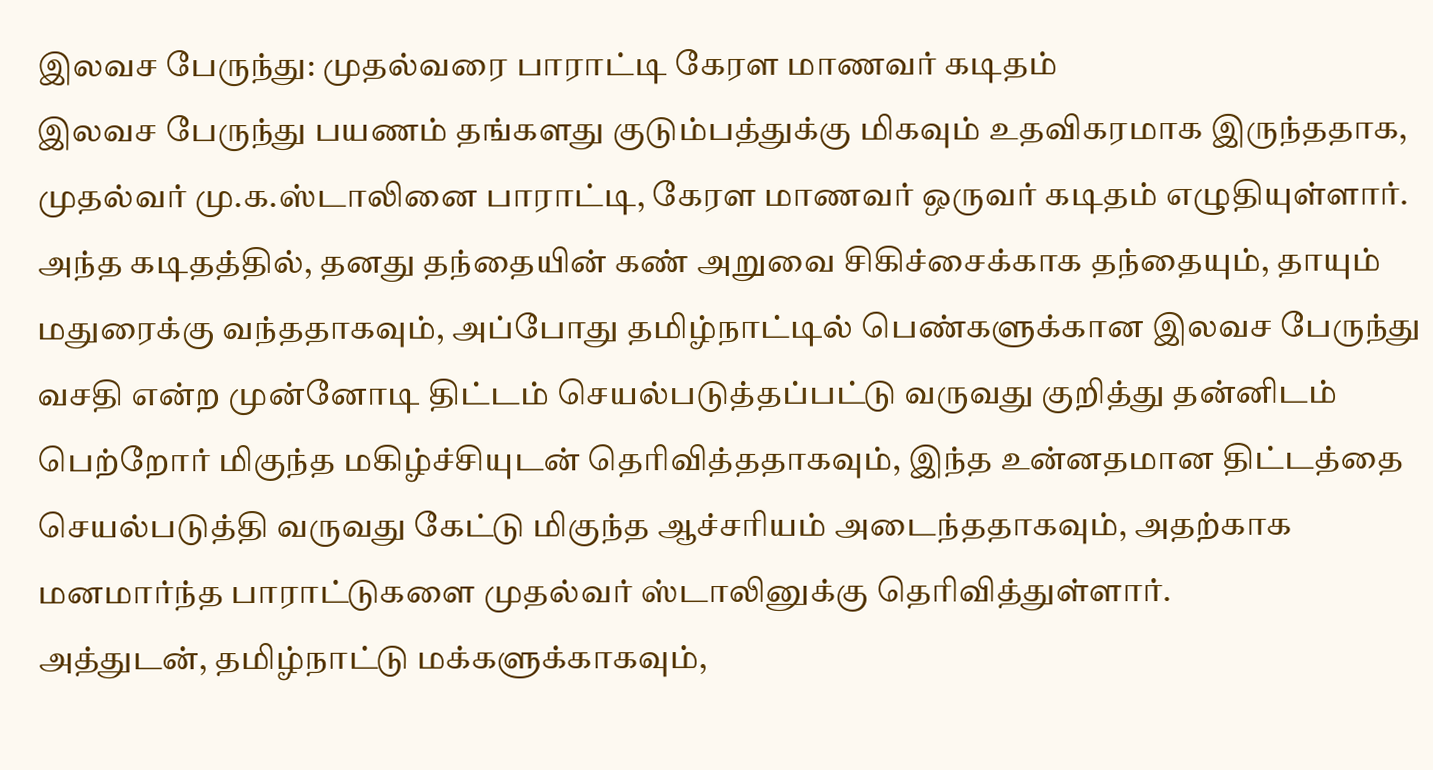இலவச பேருந்து: முதல்வரை பாராட்டி கேரள மாணவர் கடிதம்
இலவச பேருந்து பயணம் தங்களது குடும்பத்துக்கு மிகவும் உதவிகரமாக இருந்ததாக, முதல்வர் மு.க.ஸ்டாலினை பாராட்டி, கேரள மாணவர் ஒருவர் கடிதம் எழுதியுள்ளார்.
அந்த கடிதத்தில், தனது தந்தையின் கண் அறுவை சிகிச்சைக்காக தந்தையும், தாயும் மதுரைக்கு வந்ததாகவும், அப்போது தமிழ்நாட்டில் பெண்களுக்கான இலவச பேருந்து வசதி என்ற முன்னோடி திட்டம் செயல்படுத்தப்பட்டு வருவது குறித்து தன்னிடம் பெற்றோர் மிகுந்த மகிழ்ச்சியுடன் தெரிவித்ததாகவும், இந்த உன்னதமான திட்டத்தை செயல்படுத்தி வருவது கேட்டு மிகுந்த ஆச்சரியம் அடைந்ததாகவும், அதற்காக மனமார்ந்த பாராட்டுகளை முதல்வர் ஸ்டாலினுக்கு தெரிவித்துள்ளார்.
அத்துடன், தமிழ்நாட்டு மக்களுக்காகவும்,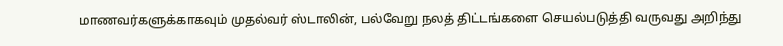மாணவர்களுக்காகவும் முதல்வர் ஸ்டாலின், பல்வேறு நலத் திட்டங்களை செயல்படுத்தி வருவது அறிந்து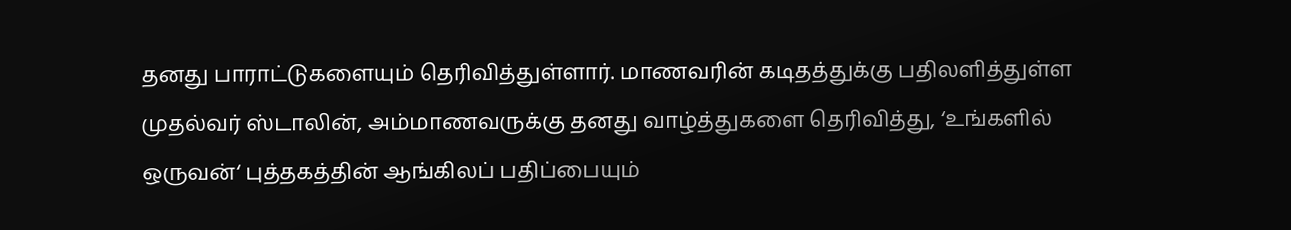தனது பாராட்டுகளையும் தெரிவித்துள்ளார். மாணவரின் கடிதத்துக்கு பதிலளித்துள்ள முதல்வர் ஸ்டாலின், அம்மாணவருக்கு தனது வாழ்த்துகளை தெரிவித்து, ‘உங்களில் ஒருவன்‘ புத்தகத்தின் ஆங்கிலப் பதிப்பையும்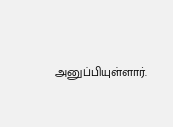அனுப்பியுள்ளார்.